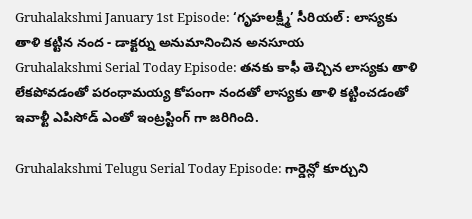Gruhalakshmi January 1st Episode: ‘గృహలక్ష్మీ’ సీరియల్ : లాస్యకు తాళి కట్టిన నంద - డాక్టర్ను అనుమానించిన అనసూయ
Gruhalakshmi Serial Today Episode: తనకు కాఫీ తెచ్చిన లాస్యకు తాళి లేకపోవడంతో పరంధామయ్య కోపంగా నందతో లాస్యకు తాళి కట్టించడంతో ఇవాళ్టీ ఎపిసోడ్ ఎంతో ఇంట్రస్టింగ్ గా జరిగింది.

Gruhalakshmi Telugu Serial Today Episode: గార్డెన్లో కూర్చుని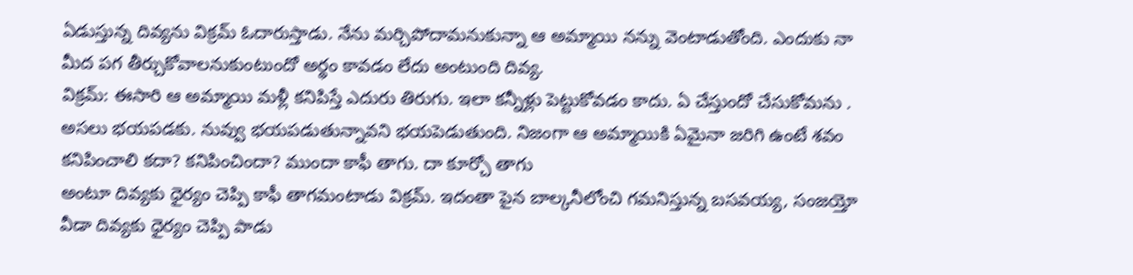ఏడుస్తున్న దివ్యను విక్రమ్ ఓదారుస్తాడు. నేను మర్చిపోదామనుకున్నా ఆ అమ్మాయి నన్ను వెంటాడుతోంది. ఎందుకు నా మీద పగ తీర్చుకోవాలనుకుంటుందో అర్థం కావడం లేదు అంటుంది దివ్య.
విక్రమ్: ఈసారి ఆ అమ్మాయి మళ్లీ కనిపిస్తే ఎదురు తిరుగు. ఇలా కన్నీళ్లు పెట్టుకోవడం కాదు. ఏ చేస్తుందో చేసుకోమను . అసలు భయపడకు. నువ్వు భయపడుతున్నావని భయపెడుతుంది. నిజంగా ఆ అమ్మాయికి ఏమైనా జరిగి ఉంటే శవం కనిపించాలి కదా? కనిపించిందా? ముందా కాఫీ తాగు. దా కూర్చో తాగు
అంటూ దివ్యకు ధైర్యం చెప్పి కాఫీ తాగమంటాడు విక్రమ్. ఇదంతా పైన బాల్కనీలోంచి గమనిస్తున్న బసవయ్య, సంజయ్తో వీడా దివ్యకు ధైర్యం చెప్పి పాడు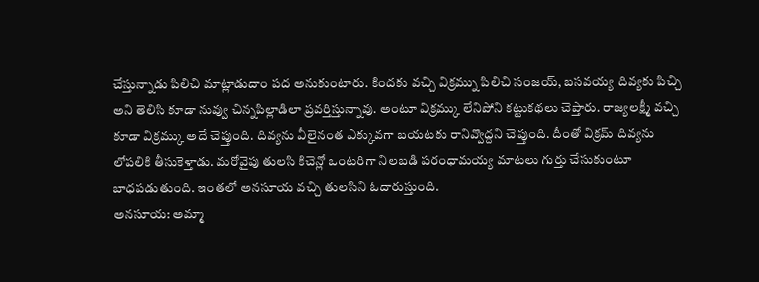చేస్తున్నాడు పిలిచి మాట్లాడుదాం పద అనుకుంటారు. కిందకు వచ్చి విక్రమ్ను పిలిచి సంజయ్, బసవయ్య దివ్యకు పిచ్చి అని తెలిసి కూడా నువ్వు చిన్నపిల్లాడిలా ప్రవర్తిస్తున్నావు. అంటూ విక్రమ్కు లేనిపోని కట్టుకథలు చెప్తారు. రాజ్యలక్ష్మీ వచ్చి కూడా విక్రమ్కు అదే చెప్తుంది. దివ్యను వీలైనంత ఎక్కువగా బయటకు రానివ్వొద్దని చెప్తుంది. దీంతో విక్రమ్ దివ్యను లోపలికి తీసుకెళ్తాడు. మరోవైపు తులసి కిచెన్లో ఒంటరిగా నిలబడి పరంధామయ్య మాటలు గుర్తు చేసుకుంటూ బాధపడుతుంది. ఇంతలో అనసూయ వచ్చి తులసిని ఓదారుస్తుంది.
అనసూయ: అమ్మా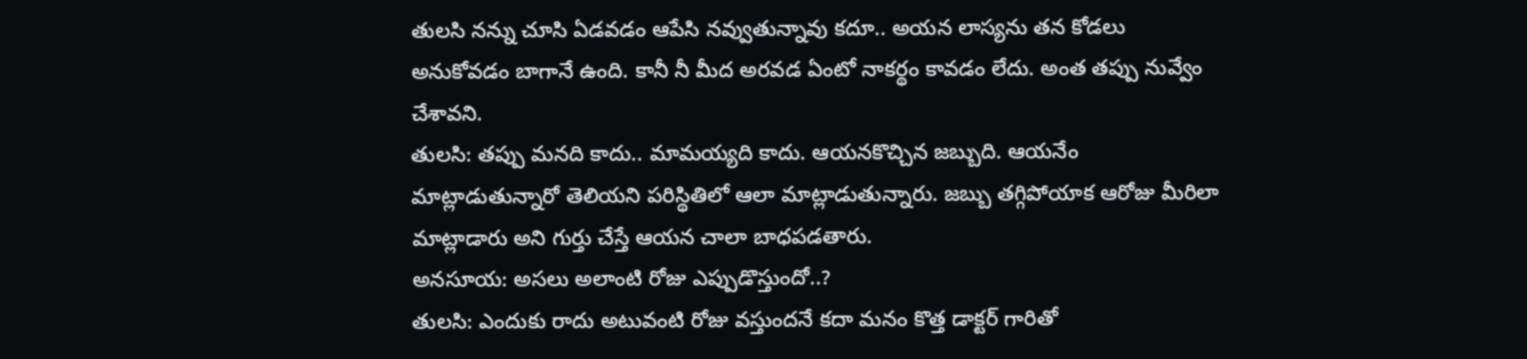తులసి నన్ను చూసి ఏడవడం ఆపేసి నవ్వుతున్నావు కదూ.. అయన లాస్యను తన కోడలు అనుకోవడం బాగానే ఉంది. కానీ నీ మీద అరవడ ఏంటో నాకర్థం కావడం లేదు. అంత తప్పు నువ్వేం చేశావని.
తులసి: తప్పు మనది కాదు.. మామయ్యది కాదు. ఆయనకొచ్చిన జబ్బుది. ఆయనేం మాట్లాడుతున్నారో తెలియని పరిస్థితిలో ఆలా మాట్లాడుతున్నారు. జబ్బు తగ్గిపోయాక ఆరోజు మీరిలా మాట్లాడారు అని గుర్తు చేస్తే ఆయన చాలా బాధపడతారు.
అనసూయ: అసలు అలాంటి రోజు ఎప్పుడొస్తుందో..?
తులసి: ఎందుకు రాదు అటువంటి రోజు వస్తుందనే కదా మనం కొత్త డాక్టర్ గారితో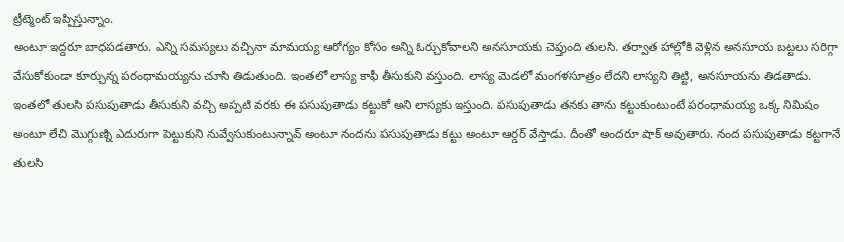ట్రీట్మెంట్ ఇప్పిస్తున్నాం.
అంటూ ఇద్దరూ బాధపడతారు. ఎన్ని సమస్యలు వచ్చినా మామయ్య ఆరోగ్యం కోసం అన్ని ఓర్చుకోవాలని అనసూయకు చెప్తుంది తులసి. తర్వాత హాల్లోకి వెళ్లిన అనసూయ బట్టలు సరిగ్గా వేసుకోకుండా కూర్చున్న పరంధామయ్యను చూసి తిడుతుంది. ఇంతలో లాస్య కాఫీ తీసుకుని వస్తుంది. లాస్య మెడలో మంగళసూత్రం లేదని లాస్యని తిట్టి, అనసూయను తిడతాడు.
ఇంతలో తులసి పసుపుతాడు తీసుకుని వచ్చి అప్పటి వరకు ఈ పసుపుతాడు కట్టుకో అని లాస్యకు ఇస్తుంది. పసుపుతాడు తనకు తాను కట్టుకుంటుంటే పరంధామయ్య ఒక్క నిమిషం అంటూ లేచి మొగ్గుణ్ని ఎదురుగా పెట్టుకుని నువ్వేసుకుంటున్నావ్ అంటూ నందను పసుపుతాడు కట్టు అంటూ ఆర్డర్ వేస్తాడు. దీంతో అందరూ షాక్ అవుతారు. నంద పసుపుతాడు కట్టగానే తులసి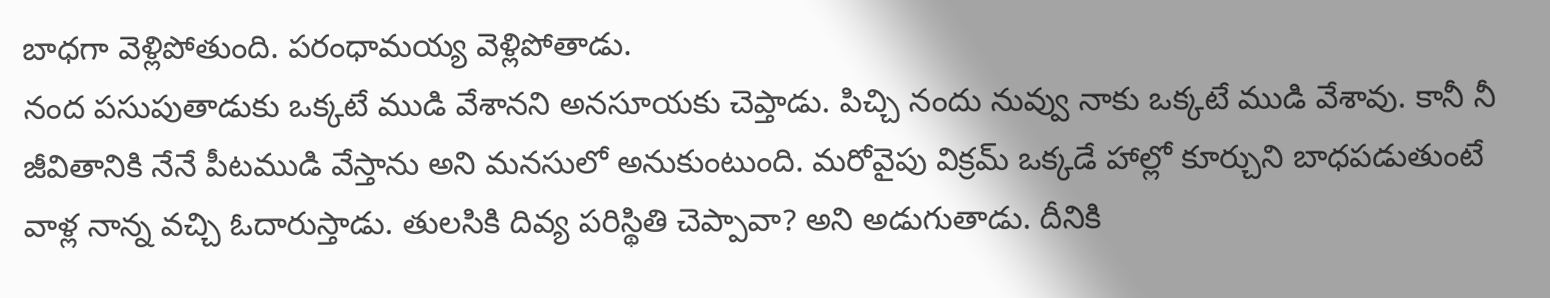బాధగా వెళ్లిపోతుంది. పరంధామయ్య వెళ్లిపోతాడు.
నంద పసుపుతాడుకు ఒక్కటే ముడి వేశానని అనసూయకు చెప్తాడు. పిచ్చి నందు నువ్వు నాకు ఒక్కటే ముడి వేశావు. కానీ నీ జీవితానికి నేనే పీటముడి వేస్తాను అని మనసులో అనుకుంటుంది. మరోవైపు విక్రమ్ ఒక్కడే హాల్లో కూర్చుని బాధపడుతుంటే వాళ్ల నాన్న వచ్చి ఓదారుస్తాడు. తులసికి దివ్య పరిస్థితి చెప్పావా? అని అడుగుతాడు. దీనికి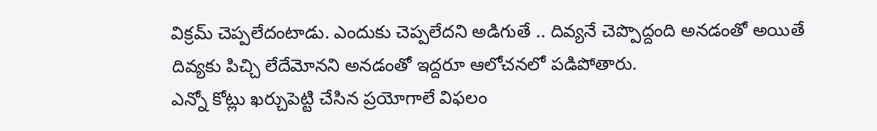విక్రమ్ చెప్పలేదంటాడు. ఎందుకు చెప్పలేదని అడిగుతే .. దివ్యనే చెప్పొద్దంది అనడంతో అయితే దివ్యకు పిచ్చి లేదేమోనని అనడంతో ఇద్దరూ ఆలోచనలో పడిపోతారు.
ఎన్నో కోట్లు ఖర్చుపెట్టి చేసిన ప్రయోగాలే విఫలం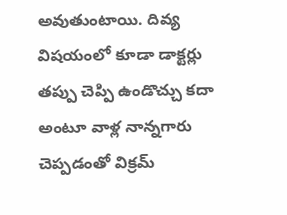అవుతుంటాయి. దివ్య విషయంలో కూడా డాక్టర్లు తప్పు చెప్పి ఉండొచ్చు కదా అంటూ వాళ్ల నాన్నగారు చెప్పడంతో విక్రమ్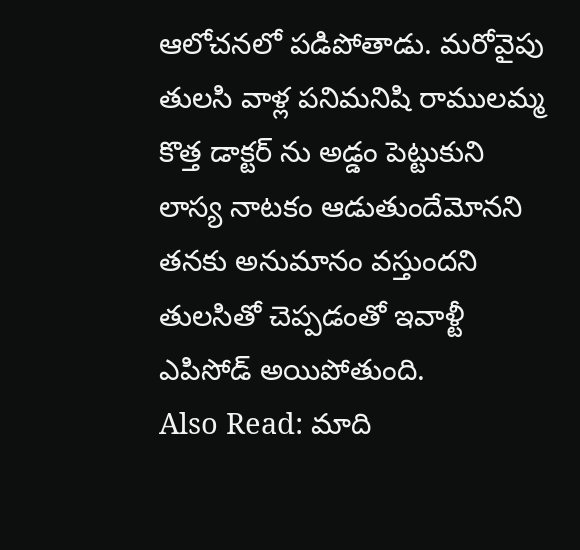ఆలోచనలో పడిపోతాడు. మరోవైపు తులసి వాళ్ల పనిమనిషి రాములమ్మ కొత్త డాక్టర్ ను అడ్డం పెట్టుకుని లాస్య నాటకం ఆడుతుందేమోనని తనకు అనుమానం వస్తుందని తులసితో చెప్పడంతో ఇవాళ్టీ ఎపిసోడ్ అయిపోతుంది.
Also Read: మాది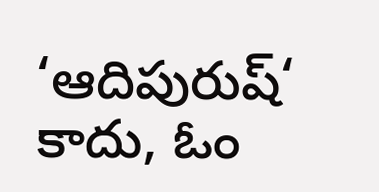‘ఆదిపురుష్‘ కాదు, ఓం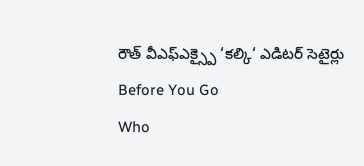రౌత్ వీఎఫ్ఎక్స్పై ‘కల్కి‘ ఎడిటర్ సెటైర్లు
Before You Go
Who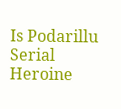Is Podarillu Serial Heroine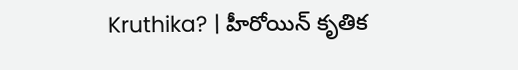Kruthika? | హీరోయిన్ కృతిక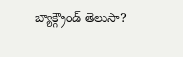బ్యాక్గ్రౌండ్ తెలుసా?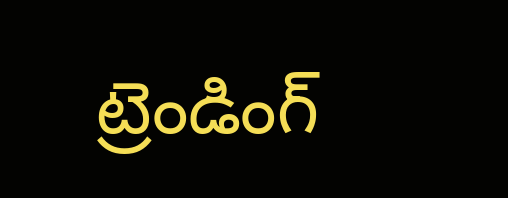ట్రెండింగ్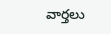వార్తలు